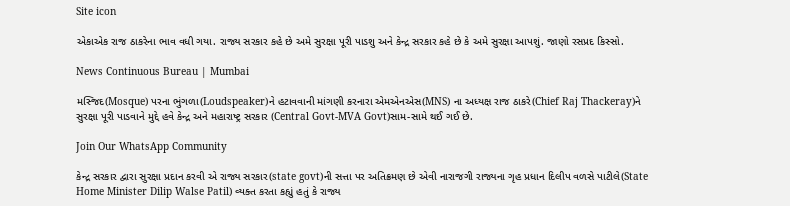Site icon

એકાએક રાજ ઠાકરેના ભાવ વધી ગયા. રાજ્ય સરકાર કહે છે અમે સુરક્ષા પૂરી પાડશુ અને કેન્દ્ર સરકાર કહે છે કે અમે સુરક્ષા આપશું. જાણો રસપ્રદ કિસ્સો.

News Continuous Bureau | Mumbai

મસ્જિદ(Mosque) પરના ભુંગળા(Loudspeaker)ને હટાવવાની માંગણી કરનારા એમએનએસ(MNS) ના અધ્યક્ષ રાજ ઠાકરે(Chief Raj Thackeray)ને સુરક્ષા પૂરી પાડવાને મુદ્દે હવે કેન્દ્ર અને મહારાષ્ટ્ર સરકાર (Central Govt-MVA Govt)સામ-સામે થઈ ગઈ છે.

Join Our WhatsApp Community

કેન્દ્ર સરકાર દ્વારા સુરક્ષા પ્રદાન કરવી એ રાજ્ય સરકાર(state govt)ની સત્તા પર અતિક્રમણ છે એવી નારાજગી રાજ્યના ગૃહ પ્રધાન દિલીપ વળસે પાટીલે(State Home Minister Dilip Walse Patil) વ્યક્ત કરતા કહ્યું હતું કે રાજ્ય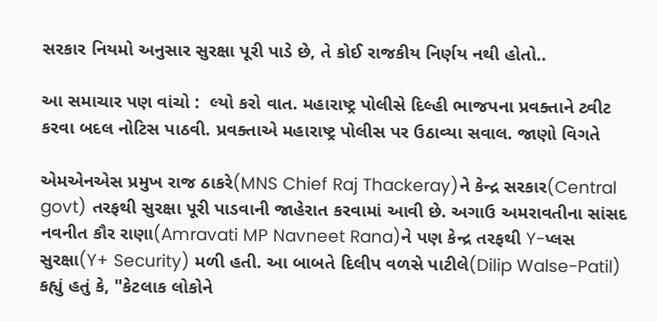સરકાર નિયમો અનુસાર સુરક્ષા પૂરી પાડે છે, તે કોઈ રાજકીય નિર્ણય નથી હોતો..

આ સમાચાર પણ વાંચો :  લ્યો કરો વાત. મહારાષ્ટ્ર પોલીસે દિલ્હી ભાજપના પ્રવક્તાને ટ્વીટ કરવા બદલ નોટિસ પાઠવી. પ્રવક્તાએ મહારાષ્ટ્ર પોલીસ પર ઉઠાવ્યા સવાલ. જાણો વિગતે

એમએનએસ પ્રમુખ રાજ ઠાકરે(MNS Chief Raj Thackeray)ને કેન્દ્ર સરકાર(Central govt) તરફથી સુરક્ષા પૂરી પાડવાની જાહેરાત કરવામાં આવી છે. અગાઉ અમરાવતીના સાંસદ નવનીત કૌર રાણા(Amravati MP Navneet Rana)ને પણ કેન્દ્ર તરફથી Y-પ્લસ સુરક્ષા(Y+ Security) મળી હતી. આ બાબતે દિલીપ વળસે પાટીલે(Dilip Walse-Patil) કહ્યું હતું કે, "કેટલાક લોકોને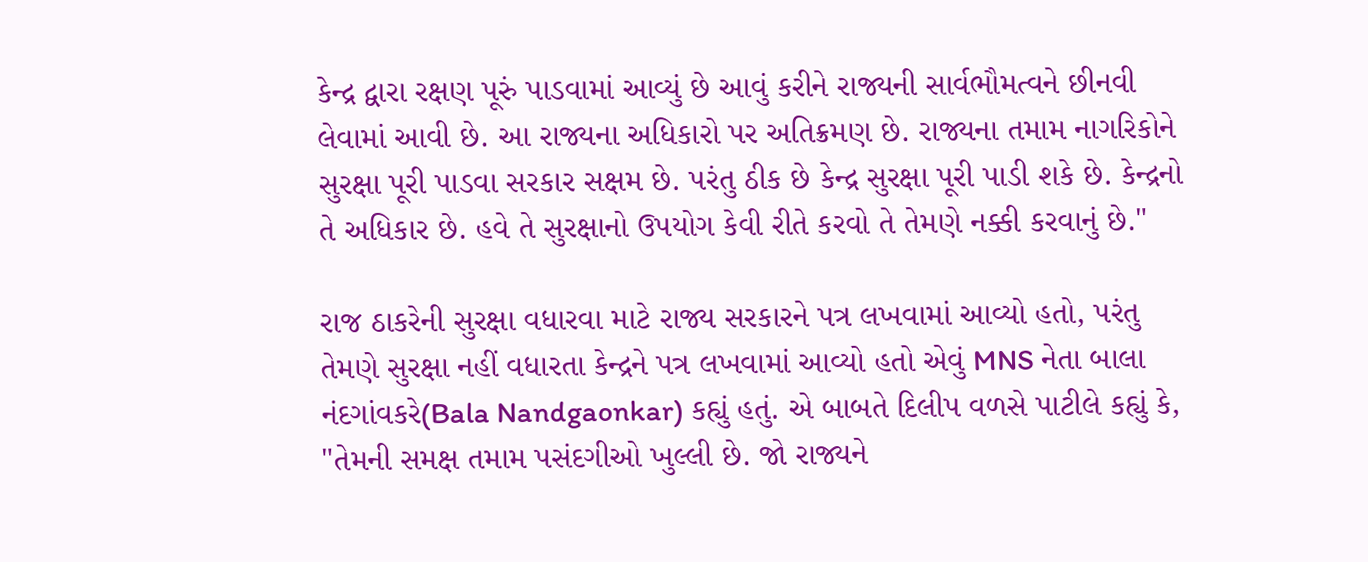કેન્દ્ર દ્વારા રક્ષણ પૂરું પાડવામાં આવ્યું છે આવું કરીને રાજ્યની સાર્વભૌમત્વને છીનવી લેવામાં આવી છે. આ રાજ્યના અધિકારો પર અતિક્રમણ છે. રાજ્યના તમામ નાગરિકોને સુરક્ષા પૂરી પાડવા સરકાર સક્ષમ છે. પરંતુ ઠીક છે કેન્દ્ર સુરક્ષા પૂરી પાડી શકે છે. કેન્દ્રનો તે અધિકાર છે. હવે તે સુરક્ષાનો ઉપયોગ કેવી રીતે કરવો તે તેમણે નક્કી કરવાનું છે."

રાજ ઠાકરેની સુરક્ષા વધારવા માટે રાજ્ય સરકારને પત્ર લખવામાં આવ્યો હતો, પરંતુ તેમણે સુરક્ષા નહીં વધારતા કેન્દ્રને પત્ર લખવામાં આવ્યો હતો એવું MNS નેતા બાલા નંદગાંવકરે(Bala Nandgaonkar) કહ્યું હતું. એ બાબતે દિલીપ વળસે પાટીલે કહ્યું કે, "તેમની સમક્ષ તમામ પસંદગીઓ ખુલ્લી છે. જો રાજ્યને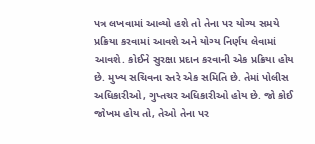પત્ર લખવામાં આવ્યો હશે તો તેના પર યોગ્ય સમયે પ્રક્રિયા કરવામાં આવશે અને યોગ્ય નિર્ણય લેવામાં આવશે. કોઈને સુરક્ષા પ્રદાન કરવાની એક પ્રક્રિયા હોય છે. મુખ્ય સચિવના સ્તરે એક સમિતિ છે. તેમાં પોલીસ અધિકારીઓ, ગુપ્તચર અધિકારીઓ હોય છે. જો કોઈ જોખમ હોય તો, તેઓ તેના પર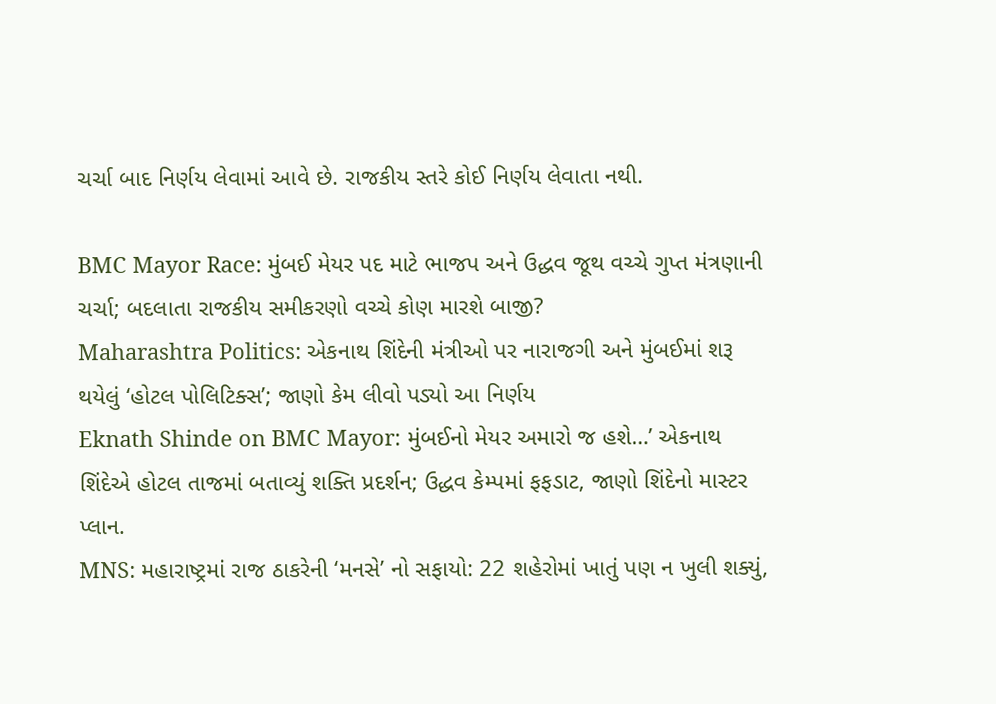ચર્ચા બાદ નિર્ણય લેવામાં આવે છે. રાજકીય સ્તરે કોઈ નિર્ણય લેવાતા નથી.

BMC Mayor Race: મુંબઈ મેયર પદ માટે ભાજપ અને ઉદ્ધવ જૂથ વચ્ચે ગુપ્ત મંત્રણાની ચર્ચા; બદલાતા રાજકીય સમીકરણો વચ્ચે કોણ મારશે બાજી?
Maharashtra Politics: એકનાથ શિંદેની મંત્રીઓ પર નારાજગી અને મુંબઈમાં શરૂ થયેલું ‘હોટલ પોલિટિક્સ’; જાણો કેમ લીવો પડ્યો આ નિર્ણય
Eknath Shinde on BMC Mayor: મુંબઈનો મેયર અમારો જ હશે…’ એકનાથ શિંદેએ હોટલ તાજમાં બતાવ્યું શક્તિ પ્રદર્શન; ઉદ્ધવ કેમ્પમાં ફફડાટ, જાણો શિંદેનો માસ્ટર પ્લાન.
MNS: મહારાષ્ટ્રમાં રાજ ઠાકરેની ‘મનસે’ નો સફાયો: 22 શહેરોમાં ખાતું પણ ન ખુલી શક્યું,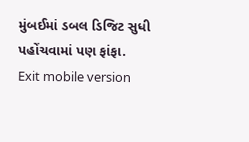મુંબઈમાં ડબલ ડિજિટ સુધી પહોંચવામાં પણ ફાંફા.
Exit mobile version